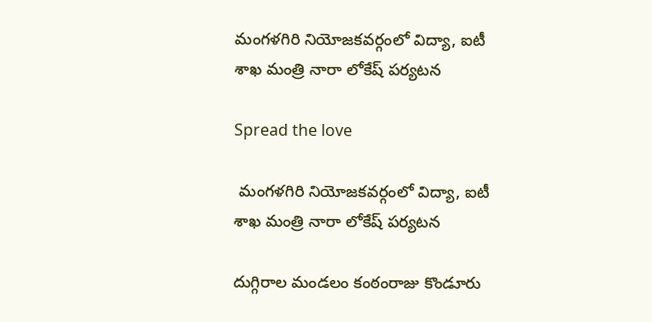మంగళగిరి నియోజకవర్గంలో విద్యా, ఐటీ శాఖ మంత్రి నారా లోకేష్ పర్యటన

Spread the love

 మంగళగిరి నియోజకవర్గంలో విద్యా, ఐటీ శాఖ మంత్రి నారా లోకేష్ పర్యటన

దుగ్గిరాల మండలం కంఠంరాజు కొండూరు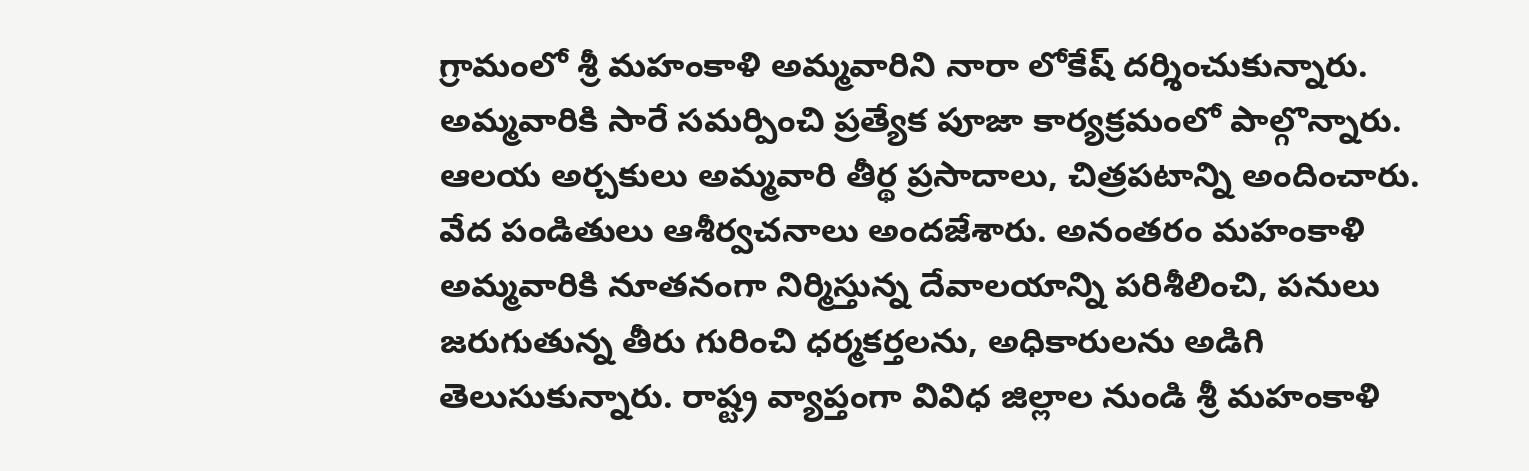గ్రామంలో శ్రీ మహంకాళి అమ్మవారిని నారా లోకేష్ దర్శించుకున్నారు. అమ్మవారికి సారే సమర్పించి ప్రత్యేక పూజా కార్యక్రమంలో పాల్గొన్నారు. ఆలయ అర్చకులు అమ్మవారి తీర్థ ప్రసాదాలు, చిత్రపటాన్ని అందించారు. వేద పండితులు ఆశీర్వచనాలు అందజేశారు. అనంతరం మహంకాళి అమ్మవారికి నూతనంగా నిర్మిస్తున్న దేవాలయాన్ని పరిశీలించి, పనులు జరుగుతున్న తీరు గురించి ధర్మకర్తలను, అధికారులను అడిగి తెలుసుకున్నారు. రాష్ట్ర వ్యాప్తంగా వివిధ జిల్లాల నుండి శ్రీ మహంకాళి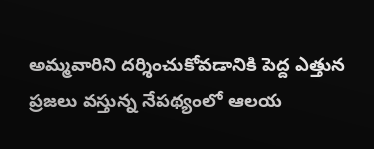అమ్మవారిని దర్శించుకోవడానికి పెద్ద ఎత్తున ప్రజలు వస్తున్న నేపథ్యంలో ఆలయ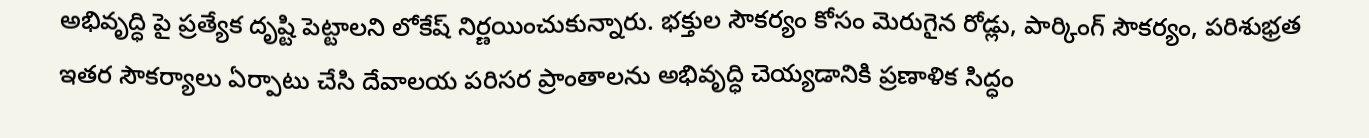అభివృద్ధి పై ప్రత్యేక దృష్టి పెట్టాలని లోకేష్ నిర్ణయించుకున్నారు. భక్తుల సౌకర్యం కోసం మెరుగైన రోడ్లు, పార్కింగ్ సౌకర్యం, పరిశుభ్రత ఇతర సౌకర్యాలు ఏర్పాటు చేసి దేవాలయ పరిసర ప్రాంతాలను అభివృద్ధి చెయ్యడానికి ప్రణాళిక సిద్ధం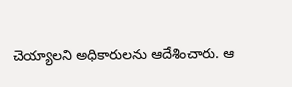చెయ్యాలని అధికారులను ఆదేశించారు. ఆ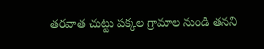తరవాత చుట్టు పక్కల గ్రామాల నుండి తనని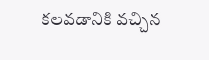కలవడానికి వచ్చిన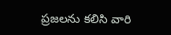ప్రజలను కలిసి వారి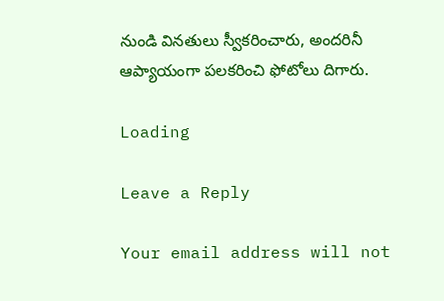నుండి వినతులు స్వీకరించారు, అందరినీ ఆప్యాయంగా పలకరించి ఫోటోలు దిగారు.

Loading

Leave a Reply

Your email address will not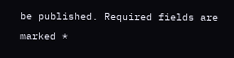be published. Required fields are marked *